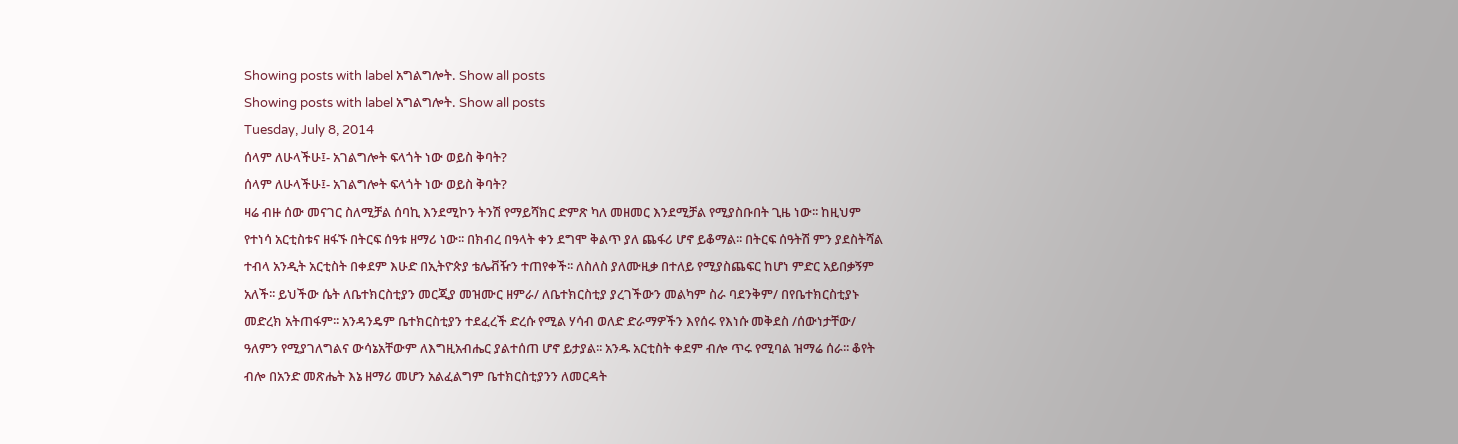Showing posts with label አግልግሎት. Show all posts
Showing posts with label አግልግሎት. Show all posts
Tuesday, July 8, 2014
ሰላም ለሁላችሁ፤- አገልግሎት ፍላጎት ነው ወይስ ቅባት?
ሰላም ለሁላችሁ፤- አገልግሎት ፍላጎት ነው ወይስ ቅባት?
ዛሬ ብዙ ሰው መናገር ስለሚቻል ሰባኪ እንደሚኮን ትንሽ የማይሻክር ድምጽ ካለ መዘመር እንደሚቻል የሚያስቡበት ጊዜ ነው፡፡ ከዚህም የተነሳ አርቲስቱና ዘፋኙ በትርፍ ሰዓቱ ዘማሪ ነው፡፡ በክብረ በዓላት ቀን ደግሞ ቅልጥ ያለ ጨፋሪ ሆኖ ይቆማል፡፡ በትርፍ ሰዓትሽ ምን ያደስትሻል ተብላ አንዲት አርቲስት በቀደም እሁድ በኢትዮጵያ ቴሌቭዥን ተጠየቀች፡፡ ለስለስ ያለሙዚቃ በተለይ የሚያስጨፍር ከሆነ ምድር አይበቃኝም አለች፡፡ ይህችው ሴት ለቤተክርስቲያን መርጂያ መዝሙር ዘምራ/ ለቤተክርስቲያ ያረገችውን መልካም ስራ ባደንቅም/ በየቤተክርስቲያኑ መድረክ አትጠፋም፡፡ አንዳንዴም ቤተክርስቲያን ተደፈረች ድረሱ የሚል ሃሳብ ወለድ ድራማዎችን እየሰሩ የእነሱ መቅደስ /ሰውነታቸው/ ዓለምን የሚያገለግልና ውሳኔአቸውም ለእግዚአብሔር ያልተሰጠ ሆኖ ይታያል፡፡ አንዱ አርቲስት ቀደም ብሎ ጥሩ የሚባል ዝማሬ ሰራ፡፡ ቆየት ብሎ በአንድ መጽሔት እኔ ዘማሪ መሆን አልፈልግም ቤተክርስቲያንን ለመርዳት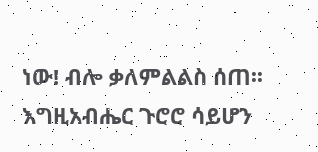ነው! ብሎ ቃለምልልስ ሰጠ፡፡ እግዚአብሔር ጉሮሮ ሳይሆን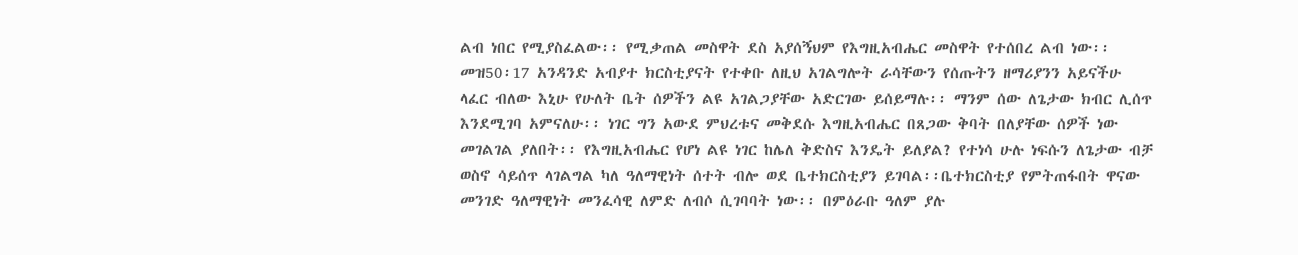ልብ ነበር የሚያስፈልው፡፡ የሚቃጠል መስዋት ደስ አያሰኝህም የእግዚአብሔር መስዋት የተሰበረ ልብ ነው፡፡ መዝ50፡17 አንዳንድ አብያተ ክርስቲያናት የተቀቡ ለዚህ አገልግሎት ራሳቸውን የሰጡትን ዘማሪያንን አይናችሁ ላፈር ብለው እኒሁ የሁለት ቤት ሰዎችን ልዩ አገልጋያቸው አድርገው ይሰይማሉ፡፡ ማንም ሰው ለጌታው ክብር ሊሰጥ እንደሚገባ አምናለሁ፡፡ ነገር ግን አውደ ምህረቱና መቅደሱ እግዚአብሔር በጸጋው ቅባት በለያቸው ሰዎች ነው መገልገል ያለበት፡፡ የእግዚአብሔር የሆነ ልዩ ነገር ከሌለ ቅድስና እንዴት ይለያል? የተነሳ ሁሉ ነፍሱን ለጌታው ብቻ ወስኖ ሳይሰጥ ላገልግል ካለ ዓለማዊነት ሰተት ብሎ ወደ ቤተክርስቲያን ይገባል፡፡ቤተክርስቲያ የምትጠፋበት ዋናው መንገድ ዓለማዊነት መንፈሳዊ ለምድ ለብሶ ሲገባባት ነው፡፡ በምዕራቡ ዓለም ያሉ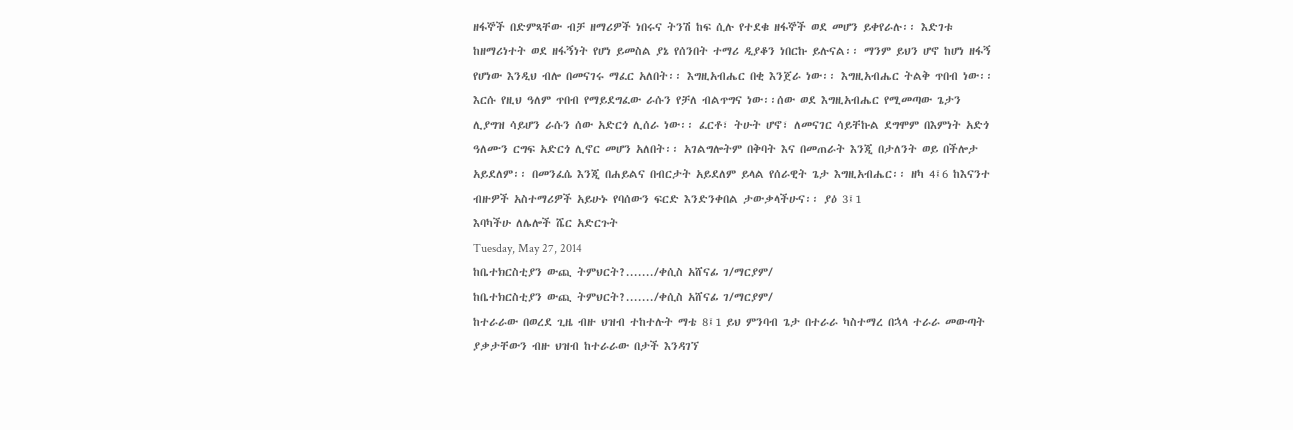ዘፋኞች በድምጻቸው ብቻ ዘማሪዎች ነበሩና ትንሽ ከፍ ሲሉ የተደቁ ዘፋኞች ወደ መሆን ይቀየራሉ፡፡ እድገቱ ከዘማሪነተት ወደ ዘፋኝነት የሆነ ይመስል ያኔ የሰንበት ተማሪ ዲያቆን ነበርኩ ይሉናል፡፡ ማንም ይህን ሆኖ ከሆነ ዘፋኝ የሆነው እንዲህ ብሎ በመናገሩ ማፈር አለበት፡፡ እግዚአብሔር በቂ እንጀራ ነው፡፡ እግዚአብሔር ትልቅ ጥበብ ነው፡፡ እርሱ የዚህ ዓለም ጥበብ የማይደግፈው ራሱን የቻለ ብልጥግና ነው፡፡ሰው ወደ እግዚአብሔር የሚመጣው ጌታን ሊያግዝ ሳይሆን ራሱን ሰው አድርጎ ሊሰራ ነው፡፡ ፈርቶ፣ ትሁት ሆኖ፣ ለመናገር ሳይቸኩል ደግሞም በእምነት አድጎ ዓለሙን ርግፍ አድርጎ ሊኖር መሆን አለበት፡፡ አገልግሎትም በቅባት እና በመጠራት እንጂ በታለንት ወይ በችሎታ አይደለም፡፡ በመንፈሴ እንጂ በሐይልና በብርታት አይደለም ይላል የሰራዊት ጌታ እግዚአብሔር፡፡ ዘካ 4፤6 ከእናንተ ብዙዎች አስተማሪዎች አይሁኑ የባሰውን ፍርድ እንድንቀበል ታውቃላችሁና፡፡ ያዕ 3፤1
እባካችሁ ለሌሎች ሼር አድርጉት
Tuesday, May 27, 2014
ከቤተክርስቲያን ውጪ ትምህርት?......./ቀሲስ አሸናፊ ገ/ማርያም/
ከቤተክርስቲያን ውጪ ትምህርት?......./ቀሲስ አሸናፊ ገ/ማርያም/
ከተራራው በወረደ ጊዜ ብዙ ህዝብ ተከተሉት ማቴ 8፤1 ይህ ምንባብ ጌታ በተራራ ካስተማረ በኋላ ተራራ መውጣት ያቃታቸውን ብዙ ህዝብ ከተራራው በታች እንዳገኘ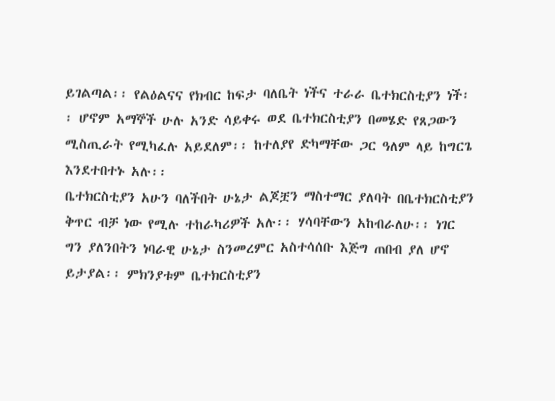ይገልጣል፡፡ የልዕልናና የክብር ከፍታ ባለቤት ነችና ተራራ ቤተክርስቲያን ነች፡፡ ሆኖም አማኞች ሁሉ አንድ ሳይቀሩ ወደ ቤተክርስቲያን በመሄድ የጸጋውን ሚስጢራት የሚካፈሉ አይደለም፡፡ ከተለያየ ድካማቸው ጋር ዓለም ላይ ከግርጌ እንደተበተኑ አሉ፡፡
ቤተክርስቲያን አሁን ባለችበት ሁኔታ ልጆቿን ማስተማር ያለባት በቤተክርስቲያን ቅጥር ብቻ ነው የሚሉ ተከራካሪዎች አሉ፡፡ ሃሳባቸውን አከብራለሁ፡፡ ነገር ግን ያለንበትን ነባራዊ ሁኔታ ስንመረምር አስተሳሰቡ እጅግ ጠበብ ያለ ሆኖ ይታያል፡፡ ምክንያቱም ቤተክርስቲያን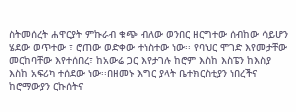ስትመሰረት ሐዋርያት ምኩራብ ቁጭ ብለው ወንበር ዘርግተው ሰብከው ሳይሆን ሄደው ወጥተው ፣ ሮጠው ወድቀው ተነስተው ነው፡፡ የባህር ሞገድ እየመታቸው መርከባቸው እየተሰበረ፣ ከአውሬ ጋር እየታገሉ ከሮም እስከ እስፔን ከእስያ እስከ አፍሪካ ተሰደው ነው፡፡በዘመኑ እግር ያላት ቤተክርስቲያን ነበረችና ከሮማውያን ርኩሰትና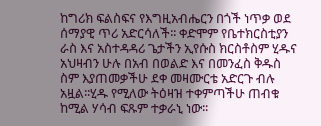ከግሪክ ፍልስፍና የእግዚአብሔርን በጎች ነጥቃ ወደ ሰማያዊ ጥሪ አድርሳለች፡፡ ቀድሞም የቤተክርስቲያን ራስ እና አስተዳዳሪ ጌታችን ኢየሱስ ክርስቶስም ሂዱና አህዛብን ሁሉ በአብ በወልድ እና በመንፈስ ቅዱስ ስም እያጠመቃችሁ ደቀ መዛሙርቴ አድርጉ ብሉ አዟል፡፡ሂዱ የሚለው ትዕዛዝ ተቀምጣችሁ ጠብቁ ከሚል ሃሳብ ፍጹም ተቃራኒ ነው፡፡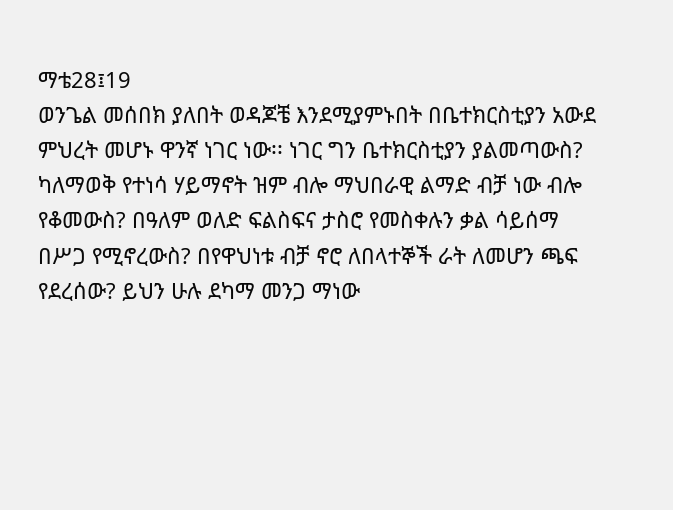ማቴ28፤19
ወንጌል መሰበክ ያለበት ወዳጆቼ እንደሚያምኑበት በቤተክርስቲያን አውደ ምህረት መሆኑ ዋንኛ ነገር ነው፡፡ ነገር ግን ቤተክርስቲያን ያልመጣውስ? ካለማወቅ የተነሳ ሃይማኖት ዝም ብሎ ማህበራዊ ልማድ ብቻ ነው ብሎ የቆመውስ? በዓለም ወለድ ፍልስፍና ታስሮ የመስቀሉን ቃል ሳይሰማ በሥጋ የሚኖረውስ? በየዋህነቱ ብቻ ኖሮ ለበላተኞች ራት ለመሆን ጫፍ የደረሰው? ይህን ሁሉ ደካማ መንጋ ማነው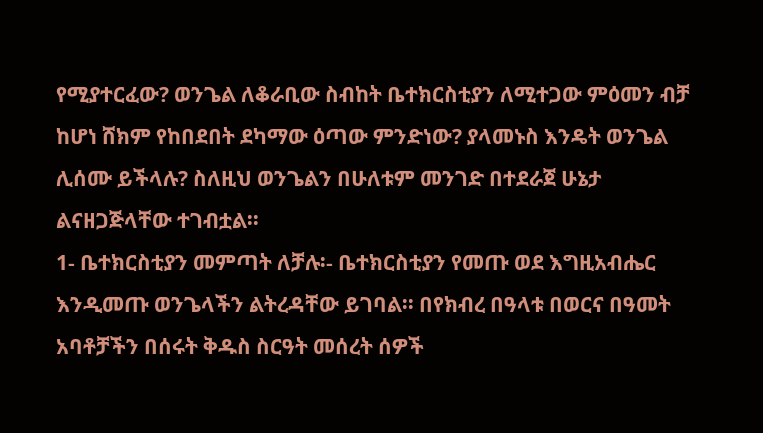የሚያተርፈው? ወንጌል ለቆራቢው ስብከት ቤተክርስቲያን ለሚተጋው ምዕመን ብቻ ከሆነ ሸክም የከበደበት ደካማው ዕጣው ምንድነው? ያላመኑስ እንዴት ወንጌል ሊሰሙ ይችላሉ? ስለዚህ ወንጌልን በሁለቱም መንገድ በተደራጀ ሁኔታ ልናዘጋጅላቸው ተገብቷል፡፡
1- ቤተክርስቲያን መምጣት ለቻሉ፡- ቤተክርስቲያን የመጡ ወደ እግዚአብሔር እንዲመጡ ወንጌላችን ልትረዳቸው ይገባል፡፡ በየክብረ በዓላቱ በወርና በዓመት አባቶቻችን በሰሩት ቅዱስ ስርዓት መሰረት ሰዎች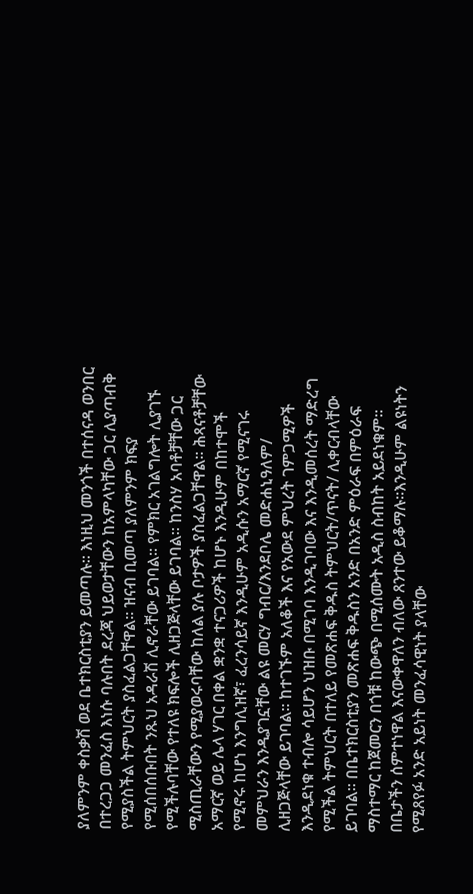ያለምንም ቀስቃሽ ወደ ቤተክርስቲያን ይመጣሉ፡፡ እነዚህ መንጎች በተሰናዳ ወንበር በተረጋጋ መንፈስ እነሱ ባሉበት ደረጃ ህይወታቸውን ከአምላካቸው ጋር ሊያጣብቅ የሚያስችል ትምህርት ያስፈልጋቸዋል፡፡ ዝናብ ቢመጣ ያለምንም ክፍያ የሚሰበሰቡበት ንጹህ አዳራሽ ሊኖራቸው ይገባል፡፡ የምክር አገልግሎት ሊያገኙ የሚችሉባቸው የተለዩ ክፍሎች ሊዘጋጅላቸው ይገባል፡፡ ከንስሃ አባቶቻቸው ጋር ሚስጢራቸውን የሚያወሩባቸው ከለል ያሉ ቦታዎች ያስፈልጋቸዋል፡፡ ሕጻናቶቻቸው አማርኛ ወይ ሌላ ሃገር በቀል ቋንቋ ተናጋሪዎች ከሆኑ እንዲሁም በከተሞች የሚኖሩ ከሆነ እንግሊዝኛ፣ ፈረንሳይኛ እንዲሁም አዲሱን አማርኛ የሚናገሩ መምህራን እንዲያገኗቸው ልዩ መርሃ ግብር/እንደቦሌ መድሐኒዓለም/ ሊዘጋጅላቸው ይገባል፡፡ ከተገኙም አለቆች እና የአውደ ምህረት ገምጋሚዎች እንዲደነቁ ተብሎ ሳይሆን ህዝቡ በሚገባ እንዲገባው እና እንዲመሰረት ማድረግ የሚችል ትምህርት በተለይ የመጽሐፍ ቅዱስ ትምህርት/ጥናት/ ሊቀርብላቸው ይገባል፡፡ በቤተክርስቲያን መጽሐፍ ቅዱስን አንድ በአንድ ምዕራፍ በምዕራፍ ማስተማር ከጀመርን በጎቹ ከውጭ በሚሰሙት አዲስ ስብከት አይደነቁም፡፡ በቤታችን ሰምተነዋል እናውቀዋለን ብለው ጸንተው ይቆማሉ፡፡እንዲሁም ልዩነትን የሚጸየፉ አንድ አይነት መንፈሳዊነት ያላቸው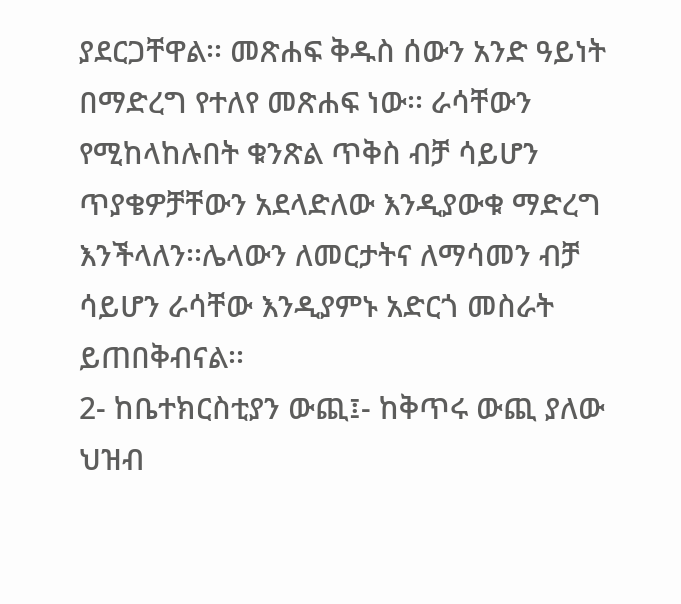ያደርጋቸዋል፡፡ መጽሐፍ ቅዱስ ሰውን አንድ ዓይነት በማድረግ የተለየ መጽሐፍ ነው፡፡ ራሳቸውን የሚከላከሉበት ቁንጽል ጥቅስ ብቻ ሳይሆን ጥያቄዎቻቸውን አደላድለው እንዲያውቁ ማድረግ እንችላለን፡፡ሌላውን ለመርታትና ለማሳመን ብቻ ሳይሆን ራሳቸው እንዲያምኑ አድርጎ መስራት ይጠበቅብናል፡፡
2- ከቤተክርስቲያን ውጪ፤- ከቅጥሩ ውጪ ያለው ህዝብ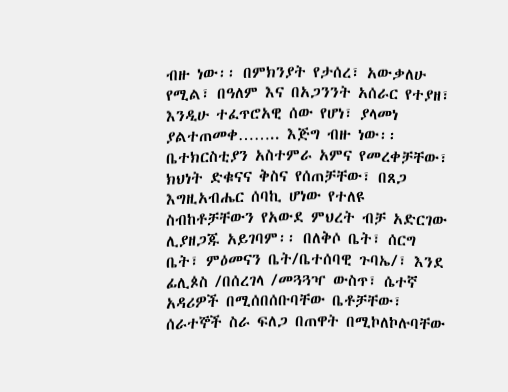ብዙ ነው፡፡ በምክንያት የታሰረ፣ አውቃለሁ የሚል፣ በዓለም እና በአጋንንት አሰራር የተያዘ፣ እንዲሁ ተፈጥሮአዊ ሰው የሆነ፣ ያላመነ ያልተጠመቀ…….. እጅግ ብዙ ነው፡፡ ቤተክርስቲያን አስተምራ አምና የመረቀቻቸው፣ ክህነት ድቁናና ቅስና የሰጠቻቸው፣ በጸጋ እግዚአብሔር ሰባኪ ሆነው የተለዩ ስብከቶቻቸውን የአውደ ምህረት ብቻ አድርገው ሊያዘጋጁ አይገባም፡፡ በለቅሶ ቤት፣ ሰርግ ቤት፣ ምዕመናን ቤት/ቤተሰባዊ ጉባኤ/፣ እንደ ፊሊጶስ /በሰረገላ /መጓጓዣ ውስጥ፣ ሴተኛ አዳሪዎች በሚሰበሰቡባቸው ቤቶቻቸው፣ ሰራተኞች ስራ ፍለጋ በጠዋት በሚኮለኮሉባቸው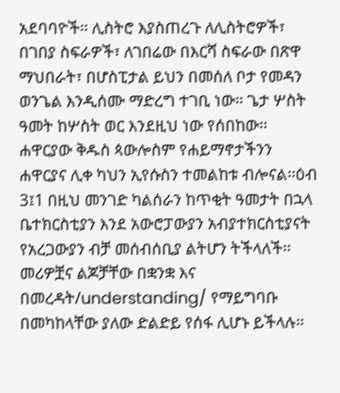አደባባዮች፡፡ ሊስትሮ እያስጠረጉ ለሊስትሮዎች፣ በገበያ ስፍራዎች፣ ለገበሬው በእርሻ ስፍራው በጽዋ ማህበራት፣ በሆስፒታል ይህን በመሰለ ቦታ የመዳን ወንጌል እንዲሰሙ ማድረግ ተገቢ ነው፡፡ ጌታ ሦስት ዓመት ከሦስት ወር እንደዚህ ነው የሰበከው፡፡ ሐዋርያው ቅዱስ ጳውሎስም የሐይማኖታችንን ሐዋርያና ሊቀ ካህን ኢየሱስን ተመልከቱ ብሎናል፡፡ዕብ 3፤1 በዚህ መንገድ ካልሰራን ከጥቂት ዓመታት በኋላ ቤተክርስቲያን እንደ አውሮፓውያን አብያተክርስቲያናት የአረጋውያን ብቻ መሰብሰቢያ ልትሆን ትችላለች፡፡ መሪዎቿና ልጆቻቸው በቋንቋ እና በመረዳት/understanding/ የማይግባቡ በመካከላቸው ያለው ድልድይ የሰፋ ሊሆኑ ይችላሉ፡፡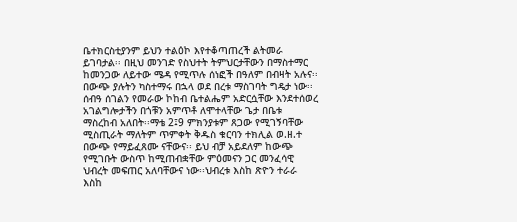ቤተክርስቲያንም ይህን ተልዕኮ እየተቆጣጠረች ልትመራ ይገባታል፡፡ በዚህ መንገድ የስህተት ትምህርታቸውን በማስተማር ከመንጋው ለይተው ሜዳ የሚጥሉ ሰነፎች በዓለም በብዛት አሉና፡፡ በውጭ ያሉትን ካስተማሩ በኋላ ወደ በረቱ ማስገባት ግዴታ ነው፡፡ ሰብዓ ሰገልን የመራው ኮከብ ቤተልሔም አድርሷቸው እንደተሰወረ አገልግሎታችን በጎቹን አምጥቶ ለሞተላቸው ጌታ በቤቱ ማስረከብ አለበት፡፡ማቴ 2፤9 ምክንያቱም ጸጋው የሚገኝባቸው ሚስጢራት ማለትም ጥምቀት ቅዱስ ቁርባን ተክሊል ወ.ዘ.ተ በውጭ የማይፈጸሙ ናቸውና፡፡ ይህ ብቻ አይደለም ከውጭ የሚገቡት ውስጥ ከሚጠብቋቸው ምዕመናን ጋር መንፈሳዊ ህብረት መፍጠር አለባቸውና ነው፡፡ህብረቱ እስከ ጽዮን ተራራ እስከ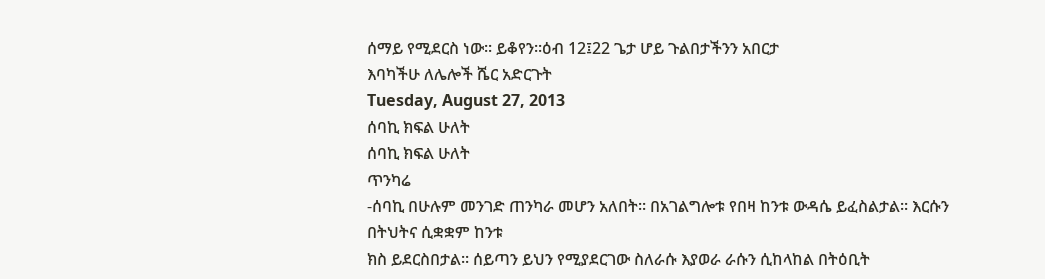ሰማይ የሚደርስ ነው፡፡ ይቆየን፡፡ዕብ 12፤22 ጌታ ሆይ ጉልበታችንን አበርታ
እባካችሁ ለሌሎች ሼር አድርጉት
Tuesday, August 27, 2013
ሰባኪ ክፍል ሁለት
ሰባኪ ክፍል ሁለት
ጥንካሬ
-ሰባኪ በሁሉም መንገድ ጠንካራ መሆን አለበት፡፡ በአገልግሎቱ የበዛ ከንቱ ውዳሴ ይፈስልታል፡፡ እርሱን በትህትና ሲቋቋም ከንቱ
ክስ ይደርስበታል፡፡ ሰይጣን ይህን የሚያደርገው ስለራሱ እያወራ ራሱን ሲከላከል በትዕቢት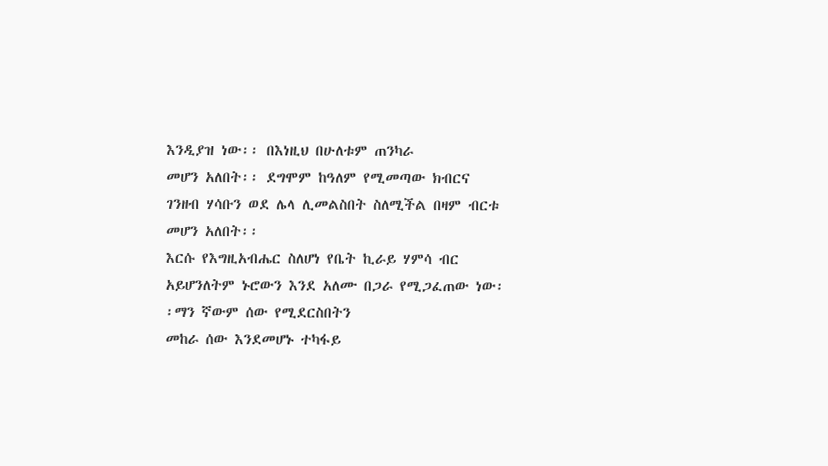እንዲያዝ ነው፡፡ በእነዚህ በሁለቱም ጠንካራ
መሆን አለበት፡፡ ደግሞም ከዓለም የሚመጣው ክብርና ገንዘብ ሃሳቡን ወደ ሌላ ሊመልስበት ስለሚችል በዛም ብርቱ መሆን አለበት፡፡
እርሱ የእግዚአብሔር ስለሆነ የቤት ኪራይ ሃምሳ ብር አይሆንለትም ኑሮውን እንደ አለሙ በጋራ የሚጋፈጠው ነው፡፡ማን ኛውም ሰው የሚደርስበትን
መከራ ሰው እንደመሆኑ ተካፋይ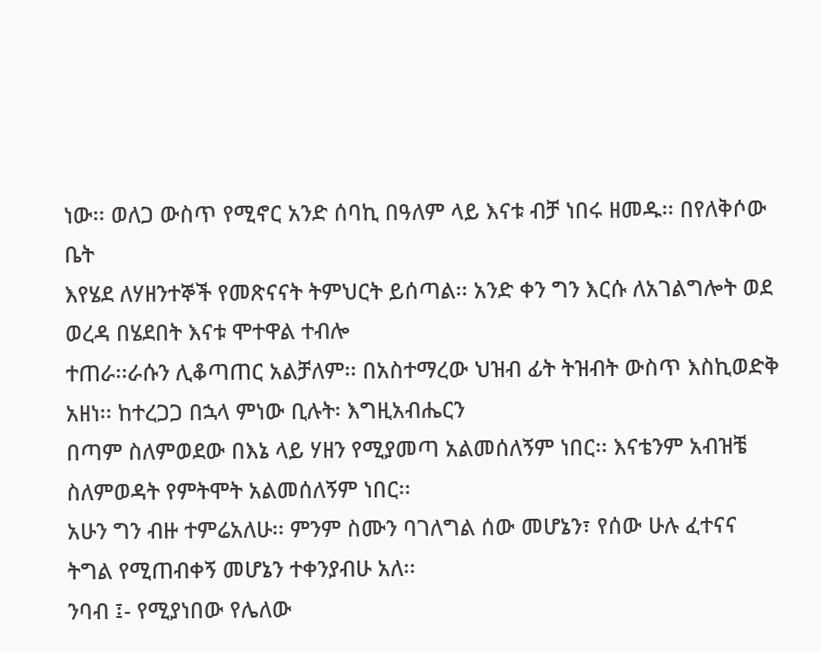ነው፡፡ ወለጋ ውስጥ የሚኖር አንድ ሰባኪ በዓለም ላይ እናቱ ብቻ ነበሩ ዘመዱ፡፡ በየለቅሶው ቤት
እየሄደ ለሃዘንተኞች የመጽናናት ትምህርት ይሰጣል፡፡ አንድ ቀን ግን እርሱ ለአገልግሎት ወደ ወረዳ በሄደበት እናቱ ሞተዋል ተብሎ
ተጠራ፡፡ራሱን ሊቆጣጠር አልቻለም፡፡ በአስተማረው ህዝብ ፊት ትዝብት ውስጥ እስኪወድቅ አዘነ፡፡ ከተረጋጋ በኋላ ምነው ቢሉት፡ እግዚአብሔርን
በጣም ስለምወደው በእኔ ላይ ሃዘን የሚያመጣ አልመሰለኝም ነበር፡፡ እናቴንም አብዝቼ ስለምወዳት የምትሞት አልመሰለኝም ነበር፡፡
አሁን ግን ብዙ ተምሬአለሁ፡፡ ምንም ስሙን ባገለግል ሰው መሆኔን፣ የሰው ሁሉ ፈተናና ትግል የሚጠብቀኝ መሆኔን ተቀንያብሁ አለ፡፡
ንባብ ፤- የሚያነበው የሌለው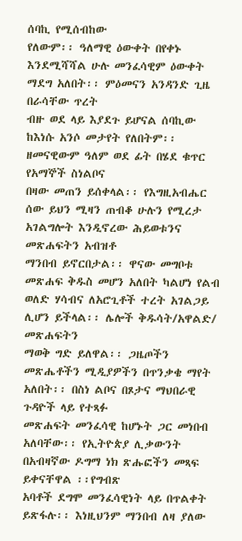ሰባኪ የሚሰብከው
የለውም፡፡ ዓለማዊ ዕውቀት በየቀኑ እንደሚሻሻል ሁሉ መንፈሳዊም ዕውቀት ማደግ አለበት፡፡ ምዕመናን አንዳንድ ጊዜ በራሳቸው ጥረት
ብዙ ወደ ላይ እያደጉ ይሆናል ሰባኪው ከእነሱ አንሶ መታየት የለበትም፡፡ ዘመናዊውም ዓለም ወደ ፊት በሄደ ቁጥር የአማኞች ስነልቦና
በዛው መጠን ይሰቀላል፡፡ የእግዚአብሔር ሰው ይህን ሚዛን ጠብቆ ሁሉን የሚረታ አገልግሎት እንዲኖረው ሕይወቱንና መጽሐፍትን አብዝቶ
ማንበብ ይኖርበታል፡፡ ዋናው መግቦቱ መጽሐፍ ቅዱስ መሆን አለበት ካልሆነ የልብ ወለድ ሃሳብና ለአሮጊቶች ተረት አገልጋይ ሊሆን ይችላል፡፡ ሌሎች ቅዱሳት/አዋልድ/ መጽሐፍትን
ማወቅ ግድ ይለዋል፡፡ ጋዜጦችን መጽሔቶችን ሚዲያዎችን በጥንቃቄ ማየት አለበት፡፡ በስነ ልቦና በጾታና ማህበራዊ ጉዳዮች ላይ የተጻፉ
መጽሐፍት መንፈሳዊ ከሆኑት ጋር መነበብ አለባቸው፡፡ የኢትዮጵያ ሊቃውንት በአብዛኛው ዶግማ ነክ ጽሑፎችን መጻፍ ይቀናቸዋል ፡፡የግብጽ
አባቶች ደግሞ መንፈሳዊነት ላይ በጥልቀት ይጽፋሉ፡፡ እነዚህንም ማንበብ ለዛ ያለው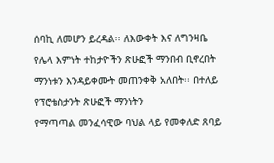ሰባኪ ለመሆን ይረዳል፡፡ ለእውቀት እና ለግንዛቤ
የሌላ እምነት ተከታዮችን ጽሁፎች ማንበብ ቢኖረበት ማንነቱን እንዳይቀሙት መጠንቀቅ አለበት፡፡ በተለይ የፕሮቴስታንት ጽሁፎች ማንነትን
የማጣጣል መንፈሳዊው ባህል ላይ የመቀለድ ጸባይ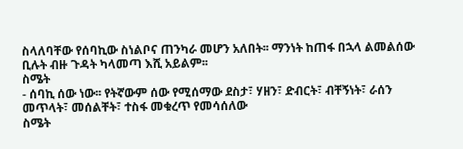ስላለባቸው የሰባኪው ስነልቦና ጠንካራ መሆን አለበት፡፡ ማንነት ከጠፋ በኋላ ልመልሰው
ቢሉት ብዙ ጉዳት ካላመጣ እሺ አይልም፡፡
ስሜት
- ሰባኪ ሰው ነው፡፡ የትኛውም ሰው የሚሰማው ደስታ፣ ሃዘን፣ ድብርት፣ ብቸኝነት፣ ራሰን መጥላት፣ መሰልቸት፣ ተስፋ መቁረጥ የመሳሰለው
ስሜት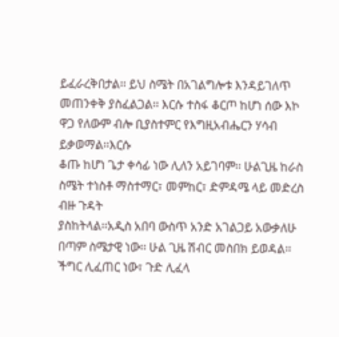ይፈራረቅበታል፡፡ ይህ ስሜት በአገልግሎቱ እንዳይገለጥ መጠንቀቅ ያስፈልጋል፡፡ እርሱ ተስፋ ቆርጦ ከሆነ ሰው እኮ ዋጋ የለውም ብሎ ቢያስተምር የእግዚአብሔርን ሃሳብ ይቃወማል፡፡እርሱ
ቆጡ ከሆነ ጌታ ቀሳፊ ነው ሊለን አይገባም፡፡ ሁልጊዜ ከራስ ስሜት ተነስቶ ማስተማር፣ መምከር፣ ድምዳሜ ላይ መድረስ ብዙ ጉዳት
ያስከትላል፡፡አዲስ አበባ ውስጥ አንድ አገልጋይ አውቃለሁ በጣም ስሜታዊ ነው፡፡ ሁል ጊዜ ሽብር መስበክ ይወዳል፡፡ችግር ሊፈጠር ነው፣ ጉድ ሊፈላ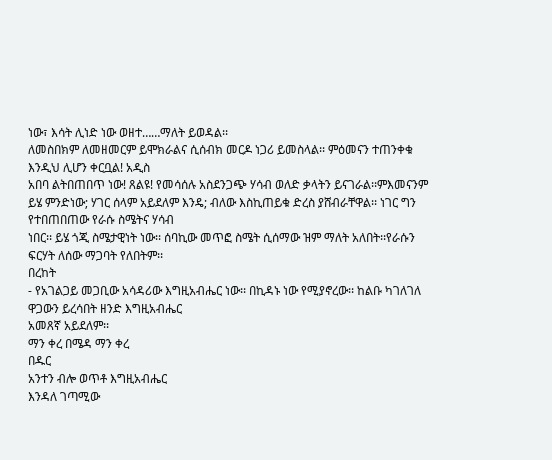ነው፣ እሳት ሊነድ ነው ወዘተ……ማለት ይወዳል፡፡
ለመስበክም ለመዘመርም ይሞክራልና ሲሰብክ መርዶ ነጋሪ ይመስላል፡፡ ምዕመናን ተጠንቀቁ እንዲህ ሊሆን ቀርቧል! አዲስ
አበባ ልትበጠበጥ ነው! ጸልዩ! የመሳሰሉ አስደንጋጭ ሃሳብ ወለድ ቃላትን ይናገራል፡፡ምእመናንም ይሄ ምንድነው; ሃገር ሰላም አይደለም እንዴ; ብለው እስኪጠይቁ ድረስ ያሸብራቸዋል፡፡ ነገር ግን የተበጠበጠው የራሱ ስሜትና ሃሳብ
ነበር፡፡ ይሄ ጎጂ ስሜታዊነት ነው፡፡ ሰባኪው መጥፎ ስሜት ሲሰማው ዝም ማለት አለበት፡፡የራሱን ፍርሃት ለሰው ማጋባት የለበትም፡፡
በረከት
- የአገልጋይ መጋቢው አሳዳሪው እግዚአብሔር ነው፡፡ በኪዳኑ ነው የሚያኖረው፡፡ ከልቡ ካገለገለ ዋጋውን ይረሳበት ዘንድ እግዚአብሔር
አመጸኛ አይደለም፡፡
ማን ቀረ በሜዳ ማን ቀረ
በዱር
አንተን ብሎ ወጥቶ እግዚአብሔር
እንዳለ ገጣሚው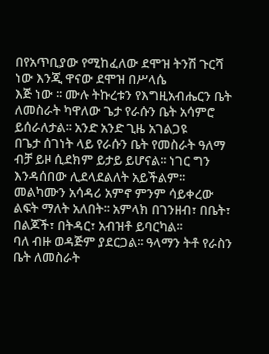በየአጥቢያው የሚከፈለው ደሞዝ ትንሽ ጉርሻ ነው እንጂ ዋናው ደሞዝ በሥላሴ
እጅ ነው ፡፡ ሙሉ ትኩረቱን የእግዚአብሔርን ቤት ለመስራት ካዋለው ጌታ የራሱን ቤት አሳምሮ ይሰራለታል፡፡ አንድ አንድ ጊዜ አገልጋዩ
በጌታ ሰገነት ላይ የራሱን ቤት የመስራት ዓለማ ብቻ ይዞ ሲደክም ይታይ ይሆናል፡፡ ነገር ግን እንዳሰበው ሊደላደልለት አይችልም፡፡
መልካሙን አሳዳሪ አምኖ ምንም ሳይቀረው ልፍት ማለት አለበት፡፡ አምላክ በገንዘብ፣ በቤት፣ በልጆች፣ በትዳር፣ አብዝቶ ይባርካል፡፡
ባለ ብዙ ወዳጅም ያደርጋል፡፡ ዓላማን ትቶ የራስን ቤት ለመስራት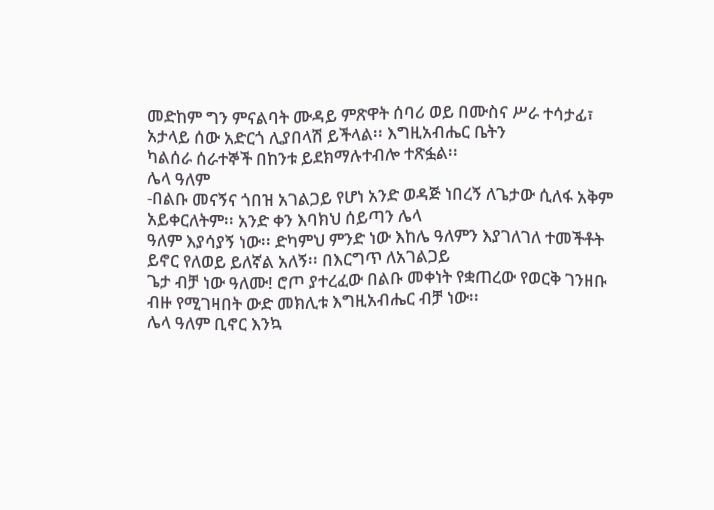መድከም ግን ምናልባት ሙዳይ ምጽዋት ሰባሪ ወይ በሙስና ሥራ ተሳታፊ፣ አታላይ ሰው አድርጎ ሊያበላሽ ይችላል፡፡ እግዚአብሔር ቤትን
ካልሰራ ሰራተኞች በከንቱ ይደክማሉተብሎ ተጽፏል፡፡
ሌላ ዓለም
-በልቡ መናኝና ጎበዝ አገልጋይ የሆነ አንድ ወዳጅ ነበረኝ ለጌታው ሲለፋ አቅም አይቀርለትም፡፡ አንድ ቀን እባክህ ሰይጣን ሌላ
ዓለም እያሳያኝ ነው፡፡ ድካምህ ምንድ ነው እከሌ ዓለምን እያገለገለ ተመችቶት ይኖር የለወይ ይለኛል አለኝ፡፡ በእርግጥ ለአገልጋይ
ጌታ ብቻ ነው ዓለሙ! ሮጦ ያተረፈው በልቡ መቀነት የቋጠረው የወርቅ ገንዘቡ ብዙ የሚገዛበት ውድ መክሊቱ እግዚአብሔር ብቻ ነው፡፡
ሌላ ዓለም ቢኖር እንኳ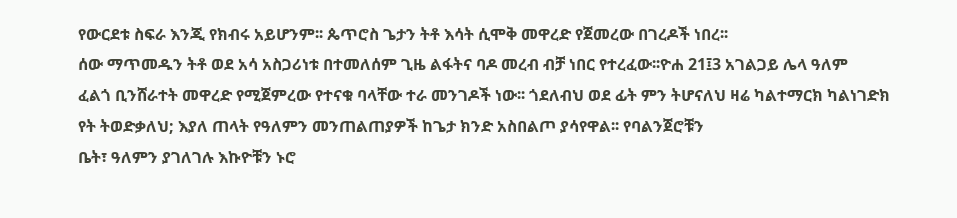የውርደቱ ስፍራ እንጂ የክብሩ አይሆንም፡፡ ጴጥሮስ ጌታን ትቶ እሳት ሲሞቅ መዋረድ የጀመረው በገረዶች ነበረ፡፡
ሰው ማጥመዱን ትቶ ወደ አሳ አስጋሪነቱ በተመለሰም ጊዜ ልፋትና ባዶ መረብ ብቻ ነበር የተረፈው፡፡ዮሐ 21፤3 አገልጋይ ሌላ ዓለም
ፈልጎ ቢንሸራተት መዋረድ የሚጀምረው የተናቁ ባላቸው ተራ መንገዶች ነው፡፡ ጎደለብህ ወደ ፊት ምን ትሆናለህ ዛሬ ካልተማርክ ካልነገድክ
የት ትወድቃለህ; እያለ ጠላት የዓለምን መንጠልጠያዎች ከጌታ ክንድ አስበልጦ ያሳየዋል፡፡ የባልንጀሮቹን
ቤት፣ ዓለምን ያገለገሉ እኩዮቹን ኑሮ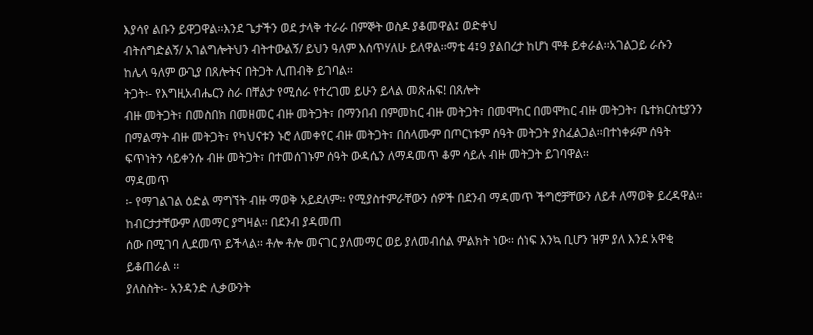እያሳየ ልቡን ይዋጋዋል፡፡እንደ ጌታችን ወደ ታላቅ ተራራ በምኞት ወስዶ ያቆመዋል፤ ወድቀህ
ብትሰግድልኝ/ አገልግሎትህን ብትተውልኝ/ ይህን ዓለም እሰጥሃለሁ ይለዋል፡፡ማቴ 4፤9 ያልበረታ ከሆነ ሞቶ ይቀራል፡፡አገልጋይ ራሱን
ከሌላ ዓለም ውጊያ በጸሎትና በትጋት ሊጠብቅ ይገባል፡፡
ትጋት፡- የእግዚአብሔርን ስራ በቸልታ የሚሰራ የተረገመ ይሁን ይላል መጽሐፍ! በጸሎት
ብዙ መትጋት፣ በመስበክ በመዘመር ብዙ መትጋት፣ በማንበብ በምመከር ብዙ መትጋት፣ በመሞከር በመሞከር ብዙ መትጋት፣ ቤተክርስቲያንን
በማልማት ብዙ መትጋት፣ የካህናቱን ኑሮ ለመቀየር ብዙ መትጋት፣ በሰላሙም በጦርነቱም ሰዓት መትጋት ያስፈልጋል፡፡በተነቀፉም ሰዓት
ፍጥነትን ሳይቀንሱ ብዙ መትጋት፣ በተመሰገኑም ሰዓት ውዳሴን ለማዳመጥ ቆም ሳይሉ ብዙ መትጋት ይገባዋል፡፡
ማዳመጥ
፡- የማገልገል ዕድል ማግኘት ብዙ ማወቅ አይደለም፡፡ የሚያስተምራቸውን ሰዎች በደንብ ማዳመጥ ችግሮቻቸውን ለይቶ ለማወቅ ይረዳዋል፡፡ ከብርታታቸውም ለመማር ያግዛል፡፡ በደንብ ያዳመጠ
ሰው በሚገባ ሊደመጥ ይችላል፡፡ ቶሎ ቶሎ መናገር ያለመማር ወይ ያለመብሰል ምልክት ነው፡፡ ሰነፍ እንኳ ቢሆን ዝም ያለ እንደ አዋቂ
ይቆጠራል ፡፡
ያለስስት፡- አንዳንድ ሊቃውንት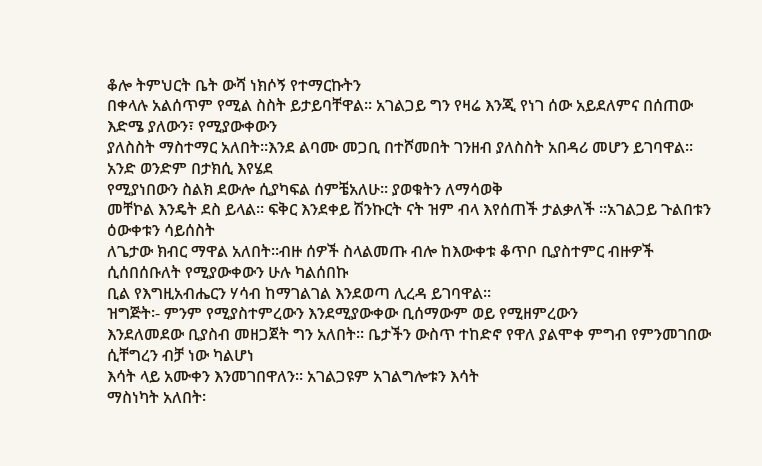ቆሎ ትምህርት ቤት ውሻ ነክሶኝ የተማርኩትን
በቀላሉ አልሰጥም የሚል ስስት ይታይባቸዋል፡፡ አገልጋይ ግን የዛሬ እንጂ የነገ ሰው አይደለምና በሰጠው እድሜ ያለውን፣ የሚያውቀውን
ያለስስት ማስተማር አለበት፡፡እንደ ልባሙ መጋቢ በተሾመበት ገንዘብ ያለስስት አበዳሪ መሆን ይገባዋል፡፡ አንድ ወንድም በታክሲ እየሄደ
የሚያነበውን ስልክ ደውሎ ሲያካፍል ሰምቼአለሁ፡፡ ያወቁትን ለማሳወቅ
መቸኮል እንዴት ደስ ይላል፡፡ ፍቅር እንደቀይ ሽንኩርት ናት ዝም ብላ እየሰጠች ታልቃለች ፡፡አገልጋይ ጉልበቱን ዕውቀቱን ሳይሰስት
ለጌታው ክብር ማዋል አለበት፡፡ብዙ ሰዎች ስላልመጡ ብሎ ከእውቀቱ ቆጥቦ ቢያስተምር ብዙዎች ሲሰበሰቡለት የሚያውቀውን ሁሉ ካልሰበኩ
ቢል የእግዚአብሔርን ሃሳብ ከማገልገል እንደወጣ ሊረዳ ይገባዋል፡፡
ዝግጅት፡- ምንም የሚያስተምረውን እንደሚያውቀው ቢሰማውም ወይ የሚዘምረውን
እንደለመደው ቢያስብ መዘጋጀት ግን አለበት፡፡ ቤታችን ውስጥ ተከድኖ የዋለ ያልሞቀ ምግብ የምንመገበው ሲቸግረን ብቻ ነው ካልሆነ
እሳት ላይ አሙቀን እንመገበዋለን፡፡ አገልጋዩም አገልግሎቱን እሳት
ማስነካት አለበት፡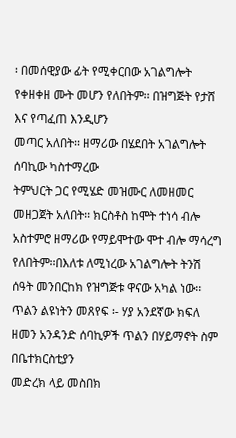፡ በመሰዊያው ፊት የሚቀርበው አገልግሎት የቀዘቀዘ ሙት መሆን የለበትም፡፡ በዝግጅት የታሸ እና የጣፈጠ እንዲሆን
መጣር አለበት፡፡ ዘማሪው በሄደበት አገልግሎት ሰባኪው ካስተማረው
ትምህርት ጋር የሚሄድ መዝሙር ለመዘመር መዘጋጀት አለበት፡፡ ክርስቶስ ከሞት ተነሳ ብሎ አስተምሮ ዘማሪው የማይሞተው ሞተ ብሎ ማሳረግ
የለበትም፡፡በእለቱ ለሚነረው አገልግሎት ትንሽ ሰዓት መንበርከክ የዝግጅቱ ዋናው አካል ነው፡፡
ጥልን ልዩነትን መጸየፍ ፡- ሃያ አንደኛው ክፍለ ዘመን አንዳንድ ሰባኪዎች ጥልን በሃይማኖት ስም በቤተክርስቲያን
መድረክ ላይ መስበክ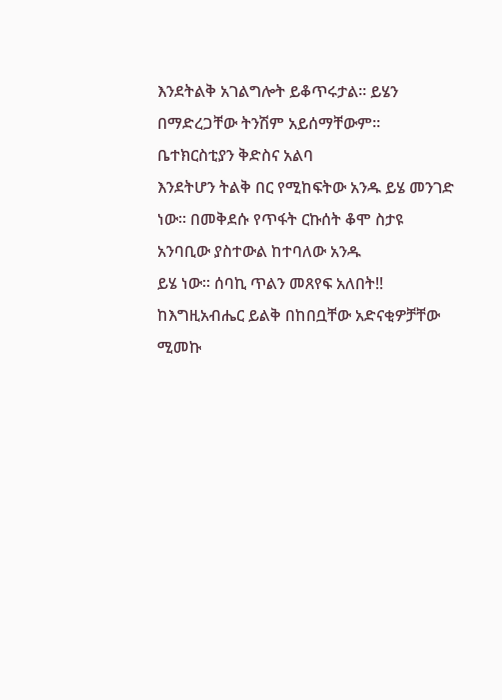እንደትልቅ አገልግሎት ይቆጥሩታል፡፡ ይሄን በማድረጋቸው ትንሽም አይሰማቸውም፡፡ ቤተክርስቲያን ቅድስና አልባ
እንደትሆን ትልቅ በር የሚከፍትው አንዱ ይሄ መንገድ ነው፡፡ በመቅደሱ የጥፋት ርኩሰት ቆሞ ስታዩ አንባቢው ያስተውል ከተባለው አንዱ
ይሄ ነው፡፡ ሰባኪ ጥልን መጸየፍ አለበት!!
ከእግዚአብሔር ይልቅ በከበቧቸው አድናቂዎቻቸው ሚመኩ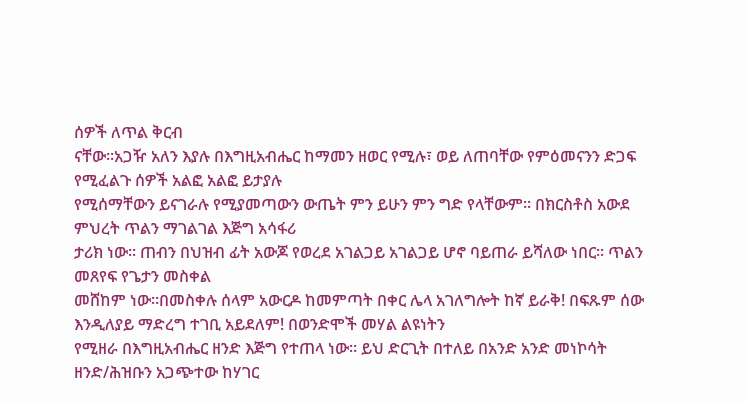ሰዎች ለጥል ቅርብ
ናቸው፡፡አጋዥ አለን እያሉ በእግዚአብሔር ከማመን ዘወር የሚሉ፣ ወይ ለጠባቸው የምዕመናንን ድጋፍ የሚፈልጉ ሰዎች አልፎ አልፎ ይታያሉ
የሚሰማቸውን ይናገራሉ የሚያመጣውን ውጤት ምን ይሁን ምን ግድ የላቸውም፡፡ በክርስቶስ አውደ ምህረት ጥልን ማገልገል እጅግ አሳፋሪ
ታሪክ ነው፡፡ ጠብን በህዝብ ፊት አውጆ የወረደ አገልጋይ አገልጋይ ሆኖ ባይጠራ ይሻለው ነበር፡፡ ጥልን መጸየፍ የጌታን መስቀል
መሸከም ነው፡፡በመስቀሉ ሰላም አውርዶ ከመምጣት በቀር ሌላ አገለግሎት ከኛ ይራቅ! በፍጹም ሰው እንዲለያይ ማድረግ ተገቢ አይደለም! በወንድሞች መሃል ልዩነትን
የሚዘራ በእግዚአብሔር ዘንድ እጅግ የተጠላ ነው፡፡ ይህ ድርጊት በተለይ በአንድ አንድ መነኮሳት ዘንድ/ሕዝቡን አጋጭተው ከሃገር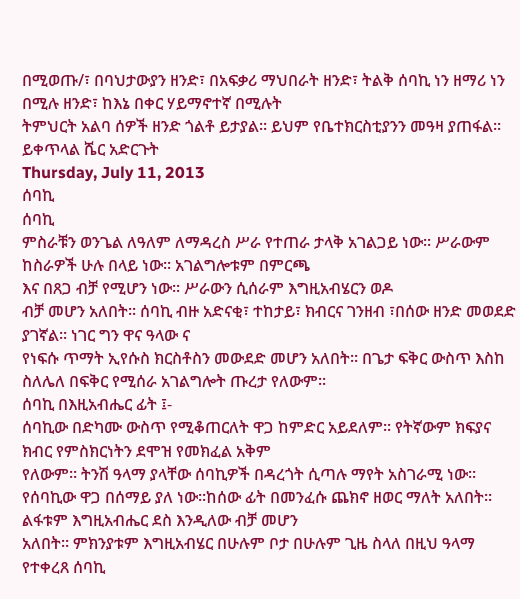በሚወጡ/፣ በባህታውያን ዘንድ፣ በአፍቃሪ ማህበራት ዘንድ፣ ትልቅ ሰባኪ ነን ዘማሪ ነን በሚሉ ዘንድ፣ ከእኔ በቀር ሃይማኖተኛ በሚሉት
ትምህርት አልባ ሰዎች ዘንድ ጎልቶ ይታያል፡፡ ይህም የቤተክርስቲያንን መዓዛ ያጠፋል፡፡ ይቀጥላል ሼር አድርጉት
Thursday, July 11, 2013
ሰባኪ
ሰባኪ
ምስራቹን ወንጌል ለዓለም ለማዳረስ ሥራ የተጠራ ታላቅ አገልጋይ ነው፡፡ ሥራውም ከስራዎች ሁሉ በላይ ነው፡፡ አገልግሎቱም በምርጫ
እና በጸጋ ብቻ የሚሆን ነው፡፡ ሥራውን ሲሰራም እግዚአብሄርን ወዶ
ብቻ መሆን አለበት፡፡ ሰባኪ ብዙ አድናቂ፣ ተከታይ፣ ክብርና ገንዘብ ፣በሰው ዘንድ መወደድ ያገኛል፡፡ ነገር ግን ዋና ዓላው ና
የነፍሱ ጥማት ኢየሱስ ክርስቶስን መውደድ መሆን አለበት፡፡ በጌታ ፍቅር ውስጥ እስከ ስለሌለ በፍቅር የሚሰራ አገልግሎት ጡረታ የለውም፡፡
ሰባኪ በእዚአብሔር ፊት ፤-
ሰባኪው በድካሙ ውስጥ የሚቆጠርለት ዋጋ ከምድር አይደለም፡፡ የትኛውም ክፍያና ክብር የምስክርነትን ደሞዝ የመክፈል አቅም
የለውም፡፡ ትንሽ ዓላማ ያላቸው ሰባኪዎች በዳረጎት ሲጣሉ ማየት አስገራሚ ነው፡፡ የሰባኪው ዋጋ በሰማይ ያለ ነው፡፡ከሰው ፊት በመንፈሱ ጨክኖ ዘወር ማለት አለበት፡፡ ልፋቱም እግዚአብሔር ደስ እንዲለው ብቻ መሆን
አለበት፡፡ ምክንያቱም እግዚአብሄር በሁሉም ቦታ በሁሉም ጊዜ ስላለ በዚህ ዓላማ የተቀረጸ ሰባኪ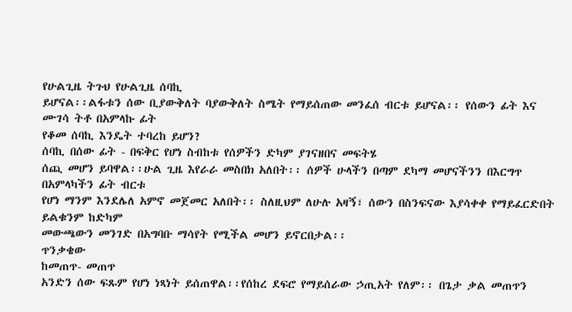የሁልጊዜ ትጉህ የሁልጊዜ ሰባኪ
ይሆናል፡፡ልፋቱን ሰው ቢያውቅለት ባያውቅለት ስሜት የማይሰጠው መንፈሰ ብርቱ ይሆናል፡፡ የሰውን ፊት እና ሙገሳ ትቶ በአምላኩ ፊት
የቆመ ሰባኪ እንዴት ተባረከ ይሆን?
ሰባኪ በሰው ፊት - በፍቅር የሆነ ስብከቱ የሰዎችን ድካም ያገናዘበና መፍትሄ
ሰጪ መሆን ይባዋል፡፡ሁል ጊዜ እየራራ መስበክ አለበት፡፡ ሰዎች ሁላችን በጣም ደካማ መሆናችንን በእርግጥ በአምላካችን ፊት ብርቱ
የሆነ ማንም እንደሌለ አምኖ መጀመር አለበት፡፡ ስለዚህም ለሁሉ አዛኝ፣ ሰውን በስንፍናው እያሳቀቀ የማይፈርድበት ይልቁንም ከድካም
መውጫውን መንገድ በአግባቡ ማሳየት የሚችል መሆን ይኖርበታል፡፡
ጥንቃቄው
ከመጠጥ- መጠጥ
አንድን ሰው ፍጹም የሆነ ነጻነት ይሰጠዋል፡፡የሰከረ ደፍሮ የማይሰራው ኃጢአት የለም፡፡ በጌታ ቃል መጠጥን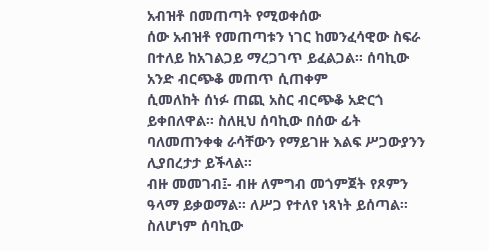አብዝቶ በመጠጣት የሚወቀሰው
ሰው አብዝቶ የመጠጣቱን ነገር ከመንፈሳዊው ስፍራ በተለይ ከአገልጋይ ማረጋገጥ ይፈልጋል፡፡ ሰባኪው አንድ ብርጭቆ መጠጥ ሲጠቀም
ሲመለከት ሰነፉ ጠጪ አስር ብርጭቆ አድርጎ ይቀበለዋል፡፡ ስለዚህ ሰባኪው በሰው ፊት ባለመጠንቀቁ ራሳቸውን የማይገዙ እልፍ ሥጋውያንን
ሊያበረታታ ይችላል፡፡
ብዙ መመገብ፤- ብዙ ለምግብ መጎምጀት የጾምን ዓላማ ይቃወማል፡፡ ለሥጋ የተለየ ነጻነት ይሰጣል፡፡ ስለሆነም ሰባኪው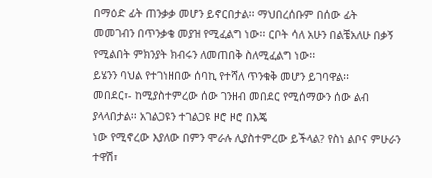በማዕድ ፊት ጠንቃቃ መሆን ይኖርበታል፡፡ ማህበረሰቡም በሰው ፊት
መመገብን በጥንቃቄ መያዝ የሚፈልግ ነው፡፡ ርቦት ሳለ አሁን በልቼአለሁ በቃኝ የሚልበት ምክንያት ክብሩን ለመጠበቅ ስለሚፈልግ ነው፡፡
ይሄንን ባህል የተገነዘበው ሰባኪ የተሻለ ጥንቁቅ መሆን ይገባዋል፡፡
መበደር፣- ከሚያስተምረው ሰው ገንዘብ መበደር የሚሰማውን ሰው ልብ ያላላበታል፡፡ አገልጋዩን ተገልጋዩ ዞሮ ዞሮ በእጄ
ነው የሚኖረው እያለው በምን ሞራሉ ሊያስተምረው ይችላል? የስነ ልቦና ምሁራን ተዋሽ፣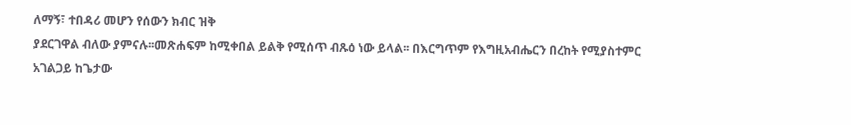ለማኝ፣ ተበዳሪ መሆን የሰውን ክብር ዝቅ
ያደርገዋል ብለው ያምናሉ፡፡መጽሐፍም ከሚቀበል ይልቅ የሚሰጥ ብጹዕ ነው ይላል፡፡ በእርግጥም የእግዚአብሔርን በረከት የሚያስተምር
አገልጋይ ከጌታው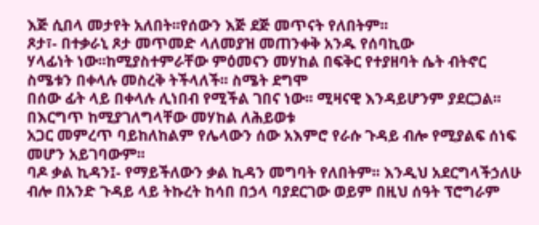እጅ ሲበላ መታየት አለበት፡፡የሰውን እጅ ደጅ መጥናት የለበትም፡፡
ጾታ፣- በተቃራኒ ጾታ መጥመድ ላለመያዝ መጠንቀቅ አንዱ የሰባኪው
ሃላፊነት ነው፡፡ከሚያስተምራቸው ምዕመናን መሃከል በፍቅር የተያዘባት ሴት ብትኖር ስሜቱን በቀላሉ መስረቅ ትችላለች፡፡ ስሜት ደግሞ
በሰው ፊት ላይ በቀላሉ ሊነበብ የሚችል ገበና ነው፡፡ ሚዛናዊ እንዳይሆንም ያደርጋል፡፡ በእርግጥ ከሚያገለግላቸው መሃከል ለሕይወቱ
አጋር መምረጥ ባይከለከልም የሌላውን ሰው አእምሮ የራሱ ጉዳይ ብሎ የሚያልፍ ሰነፍ መሆን አይገባውም፡፡
ባዶ ቃል ኪዳን፤- የማይችለውን ቃል ኪዳን መግባት የለበትም፡፡ እንዲህ አደርግላችኃለሁ
ብሎ በአንድ ጉዳይ ላይ ትኩረት ከሳበ በኃላ ባያደርገው ወይም በዚህ ሰዓት ፕሮግራም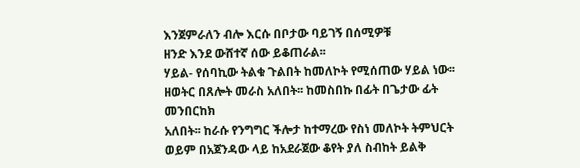እንጀምራለን ብሎ እርሱ በቦታው ባይገኝ በሰሚዎቹ
ዘንድ እንደ ውሸተኛ ሰው ይቆጠራል፡፡
ሃይል- የሰባኪው ትልቁ ጉልበት ከመለኮት የሚሰጠው ሃይል ነው፡፡
ዘወትር በጸሎት መራስ አለበት፡፡ ከመስበኩ በፊት በጌታው ፊት መንበርከክ
አለበት፡፡ ከራሱ የንግግር ችሎታ ከተማረው የስነ መለኮት ትምህርት
ወይም በአጀንዳው ላይ ከአደራጀው ቆየት ያለ ስብከት ይልቅ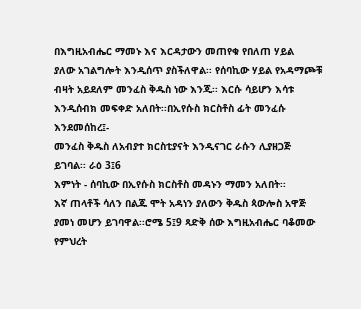በእግዚአብሔር ማመኑ እና እርዳታውን መጠየቁ የበለጠ ሃይል
ያለው አገልግሎት እንዲሰጥ ያስችለዋል፡፡ የሰባኪው ሃይል የአዳማጮቹ ብዛት አይደለም መንፈስ ቅዱስ ነው እንጂ፡፡ እርሱ ሳይሆን እሳቱ እንዲሰብክ መፍቀድ አለበት፡፡በኢየሱስ ክርስቶስ ፊት መንፈሱ እንደመሰከረ፤-
መንፈስ ቅዱስ ለአብያተ ክርስቲያናት እንዲናገር ራሱን ሊያዘጋጅ ይገባል፡፡ ራዕ 3፤6
እምነት - ሰባኪው በኢየሱስ ክርስቶስ መዳኑን ማመን አለበት፡፡
እኛ ጠላቶች ሳለን በልጁ ሞት አዳነን ያለውን ቅዱስ ጳውሎስ አዋጅ ያመነ መሆን ይገባዋል፡፡ሮሜ 5፤9 ጻድቅ ሰው እግዚአብሔር ባቆመው
የምህረት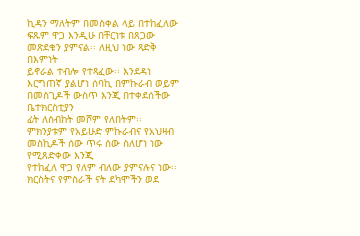ኪዳን ማለትም በመስቀል ላይ በተከፈለው ፍጹም ዋጋ እንዲሁ በቸርነቱ በጸጋው መጽደቁን ያምናል፡፡ ለዚህ ነው ጻድቅ በእምነት
ይኖራል ተብሎ የተጻፈው፡፡ እንደዳነ እርግጠኛ ያልሆነ ሰባኪ በምኩራብ ወይም በመስጊዶች ውስጥ እንጂ በተቀደሰችው ቤተክርስቲያን
ፊት ለስብከት መሾም የለበትም፡፡ ምክንያቱም የአይሁድ ምኩራብና የአህዛብ መስኪዶች ሰው ጥሩ ሰው ስለሆነ ነው የሚጸድቀው እንጂ
የተከፈለ ዋጋ የለም ብለው ያምናሉና ነው፡፡ ክርስትና የምስራች ናት ደካሞችን ወደ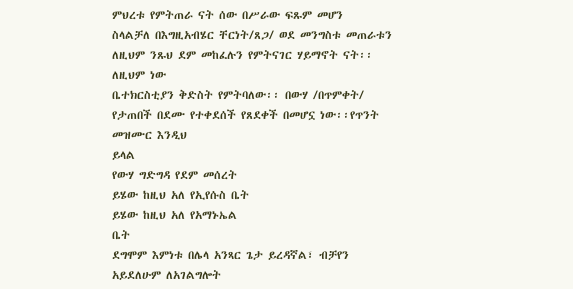ምህረቱ የምትጠራ ናት ሰው በሥራው ፍጹም መሆን
ስላልቻለ በእግዚአብሄር ቸርነት/ጸጋ/ ወደ መንግስቱ መጠራቱን ለዚህም ንጹህ ደም መከፈሉን የምትናገር ሃይማኖት ናት፡፡ለዚህም ነው
ቤተክርስቲያን ቅድስት የምትባለው፡፡ በውሃ /በጥምቀት/ የታጠበች በደሙ የተቀደሰች የጸደቀች በመሆኗ ነው፡፡የጥንት መዝሙር እንዲህ
ይላል
የውሃ ግድግዳ የደም መሰረት
ይሄው ከዚህ አለ የኢየሱስ ቤት
ይሄው ከዚህ አለ የአማኑኤል
ቤት
ደግሞም እምነቱ በሌላ አንጻር ጌታ ይረዳኛል፣ ብቻየን አይደለሁም ለአገልግሎት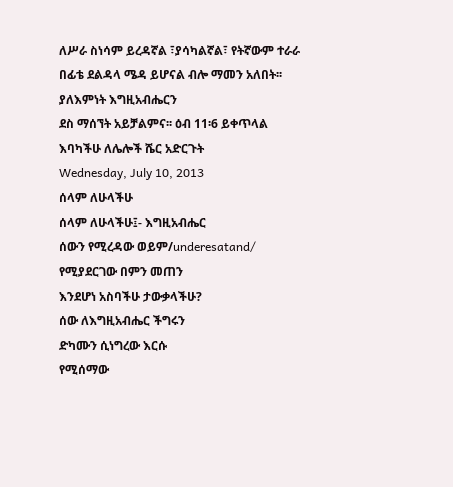ለሥራ ስነሳም ይረዳኛል ፣ያሳካልኛል፣ የትኛውም ተራራ በፊቴ ደልዳላ ሜዳ ይሆናል ብሎ ማመን አለበት፡፡ ያለእምነት እግዚአብሔርን
ደስ ማሰኘት አይቻልምና፡፡ ዕብ 11፡6 ይቀጥላል
እባካችሁ ለሌሎች ሼር አድርጉት
Wednesday, July 10, 2013
ሰላም ለሁላችሁ
ሰላም ለሁላችሁ፤- እግዚአብሔር
ሰውን የሚረዳው ወይም/underesatand/
የሚያደርገው በምን መጠን
እንደሆነ አስባችሁ ታውቃላችሁ?
ሰው ለእግዚአብሔር ችግሩን
ድካሙን ሲነግረው እርሱ
የሚሰማው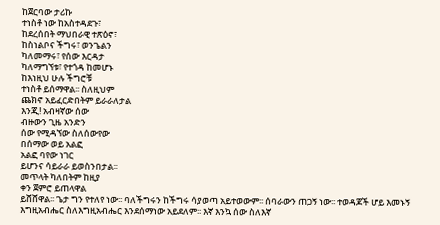ከጀርባው ታሪኩ
ተነስቶ ነው ከአስተዳደጉ፣
ከደረሰበት ማህበራዊ ተጽዕኖ፣
ከስነልቦና ችግሩ፣ ወንጌልን
ካለመማሩ፣ የሰው እርዳታ
ካለማግኘቱ፣ የተጎዳ ከመሆኑ
ከእነዚህ ሁሉ ችግሮቹ
ተነስቶ ይሰማዋል፡፡ ስለዚህም
ጨክኖ አይፈርድበትም ይራራለታል
እንጂ! አብዛኛው ሰው
ብዙውን ጊዜ አንድን
ሰው የሚዳኘው ስለሰውየው
በሰማው ወይ አልፎ
አልፎ ባየው ነገር
ይሆንና ሳይራራ ይወስንበታል፡፡
መጥላት ካለበትም ከዚያ
ቀን ጀምሮ ይጠላዋል
ይሸሸዋል፡፡ ጌታ ግን የተለየ ነው፡፡ ባለችግሩን ከችግሩ ሳያወጣ አይተወውም፡፡ ሰባራውን ጠጋኝ ነው፡፡ ተወዳጆች ሆይ እመኑኝ እግዚአብሔር ስለእግዚአብሔር እንደሰማነው አይደለም፡፡ እኛ እንኳ ሰው ስለእኛ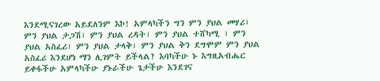እንደሚናገረው አይደለንም እኮ! አምላካችን ግን ምን ያህል መሃሪ፣ ምን ያህል ታጋሽ፣ ምን ያህል ረዳት፣ ምን ያህል ተሸካሚ ፣ ምን ያህል አስፈሪ፣ ምን ያህል ታላቅ፣ ምን ያህል ቅን ደግሞም ምን ያህል አስፈሪ እንደሆነ ማን ሊገምት ይችላል? እባካችሁ ኑ እግዚአብሔር ይቀፋችሁ አምላካችሁ ያኑራችሁ ጌታችሁ እንደገና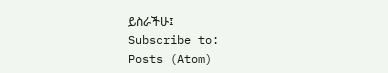ይስራችሁ፤
Subscribe to:
Posts (Atom)